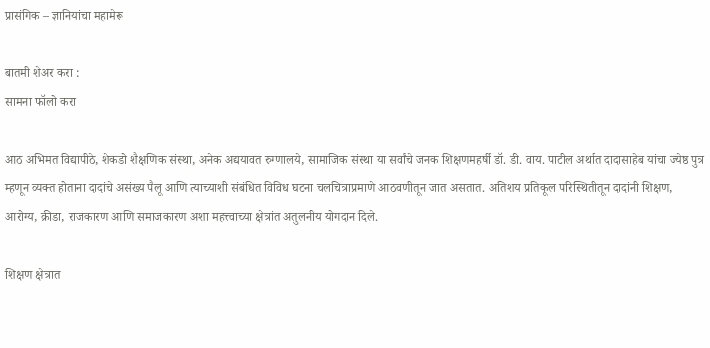प्रासंगिक – ज्ञानियांचा महामेरू

बातमी शेअर करा :
सामना फॉलो करा

आठ अभिमत विद्यापीठे, शेकडो शैक्षणिक संस्था, अनेक अद्ययावत रुग्णालये, सामाजिक संस्था या सर्वांचे जनक शिक्षणमहर्षी डॉ. डी. वाय. पाटील अर्थात दादासाहेब यांचा ज्येष्ठ पुत्र म्हणून व्यक्त होताना दादांचे असंख्य पैलू आणि त्याच्याशी संबंधित विविध घटना चलचित्राप्रमाणे आठवणीतून जात असतात. अतिशय प्रतिकूल परिस्थितीतून दादांनी शिक्षण, आरोग्य, क्रीडा, राजकारण आणि समाजकारण अशा महत्त्वाच्या क्षेत्रांत अतुलनीय योगदान दिले.

शिक्षण क्षेत्रात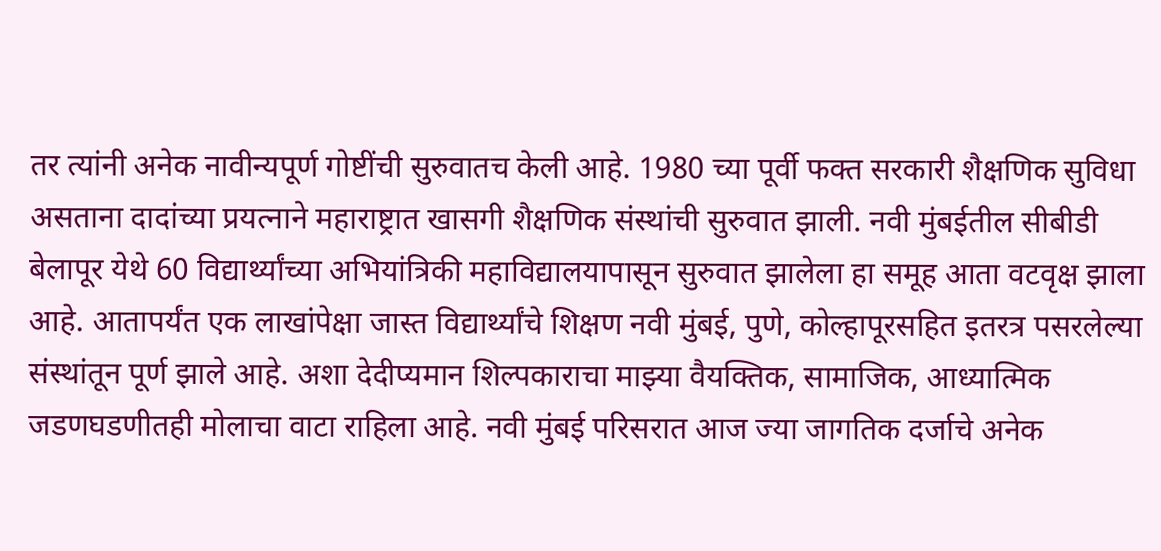तर त्यांनी अनेक नावीन्यपूर्ण गोष्टींची सुरुवातच केली आहे. 1980 च्या पूर्वी फक्त सरकारी शैक्षणिक सुविधा असताना दादांच्या प्रयत्नाने महाराष्ट्रात खासगी शैक्षणिक संस्थांची सुरुवात झाली. नवी मुंबईतील सीबीडी बेलापूर येथे 60 विद्यार्थ्यांच्या अभियांत्रिकी महाविद्यालयापासून सुरुवात झालेला हा समूह आता वटवृक्ष झाला आहे. आतापर्यंत एक लाखांपेक्षा जास्त विद्यार्थ्यांचे शिक्षण नवी मुंबई, पुणे, कोल्हापूरसहित इतरत्र पसरलेल्या संस्थांतून पूर्ण झाले आहे. अशा देदीप्यमान शिल्पकाराचा माझ्या वैयक्तिक, सामाजिक, आध्यात्मिक जडणघडणीतही मोलाचा वाटा राहिला आहे. नवी मुंबई परिसरात आज ज्या जागतिक दर्जाचे अनेक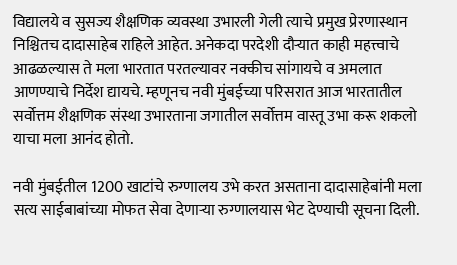विद्यालये व सुसज्य शैक्षणिक व्यवस्था उभारली गेली त्याचे प्रमुख प्रेरणास्थान निश्चितच दादासाहेब राहिले आहेत. अनेकदा परदेशी दौऱ्यात काही महत्त्वाचे आढळल्यास ते मला भारतात परतल्यावर नक्कीच सांगायचे व अमलात आणण्याचे निर्देश द्यायचे. म्हणूनच नवी मुंबईच्या परिसरात आज भारतातील सर्वोत्तम शैक्षणिक संस्था उभारताना जगातील सर्वोत्तम वास्तू उभा करू शकलो याचा मला आनंद होतो.

नवी मुंबईतील 1200 खाटांचे रुग्णालय उभे करत असताना दादासाहेबांनी मला सत्य साईबाबांच्या मोफत सेवा देणाऱ्या रुग्णालयास भेट देण्याची सूचना दिली.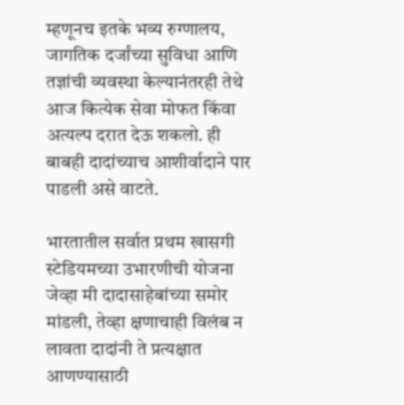म्हणूनच इतके भव्य रुग्णालय, जागतिक दर्जांच्या सुविधा आणि तज्ञांची व्यवस्था केल्यानंतरही तेथे आज कित्येक सेवा मोफत किंवा अत्यल्प दरात देऊ शकलो. ही बाबही दादांच्याच आशीर्वादाने पार पाडली असे वाटते.

भारतातील सर्वात प्रथम खासगी स्टेडियमच्या उभारणीची योजना जेव्हा मी दादासाहेबांच्या समोर मांडली, तेव्हा क्षणाचाही विलंब न लावता दादांनी ते प्रत्यक्षात आणण्यासाठी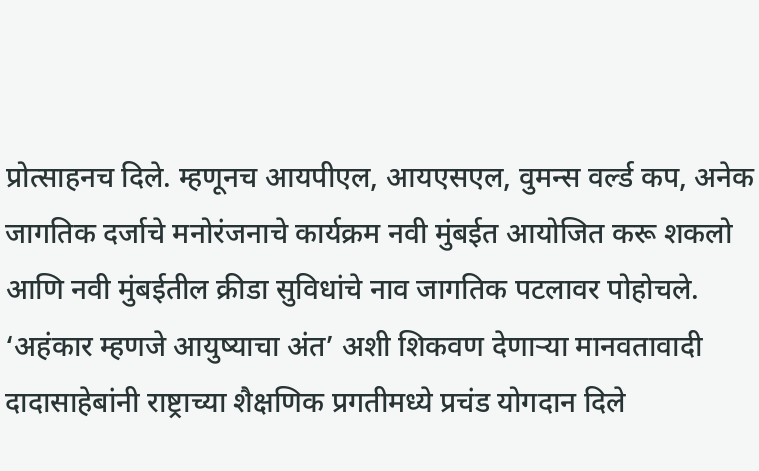प्रोत्साहनच दिले. म्हणूनच आयपीएल, आयएसएल, वुमन्स वर्ल्ड कप, अनेक जागतिक दर्जाचे मनोरंजनाचे कार्यक्रम नवी मुंबईत आयोजित करू शकलो आणि नवी मुंबईतील क्रीडा सुविधांचे नाव जागतिक पटलावर पोहोचले. ‘अहंकार म्हणजे आयुष्याचा अंत’ अशी शिकवण देणाऱ्या मानवतावादी दादासाहेबांनी राष्ट्राच्या शैक्षणिक प्रगतीमध्ये प्रचंड योगदान दिले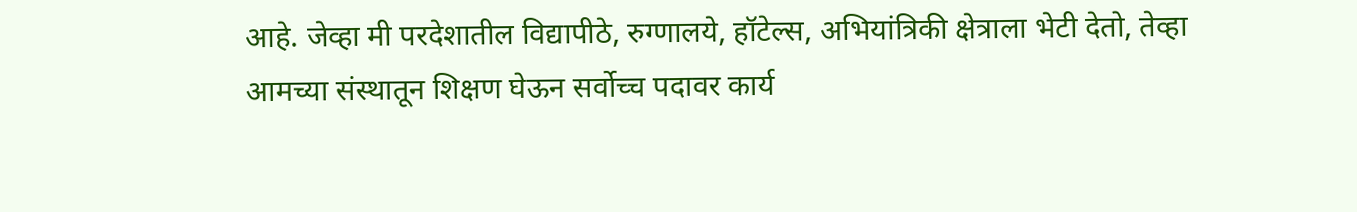आहे. जेव्हा मी परदेशातील विद्यापीठे, रुग्णालये, हॉटेल्स, अभियांत्रिकी क्षेत्राला भेटी देतो, तेव्हा आमच्या संस्थातून शिक्षण घेऊन सर्वोच्च पदावर कार्य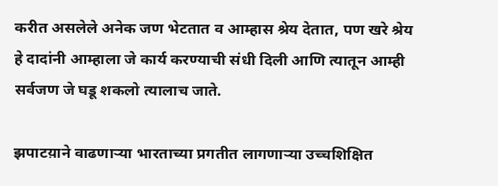करीत असलेले अनेक जण भेटतात व आम्हास श्रेय देतात, पण खरे श्रेय हे दादांनी आम्हाला जे कार्य करण्याची संधी दिली आणि त्यातून आम्ही सर्वजण जे घडू शकलो त्यालाच जाते.

झपाटय़ाने वाढणाऱ्या भारताच्या प्रगतीत लागणाऱ्या उच्चशिक्षित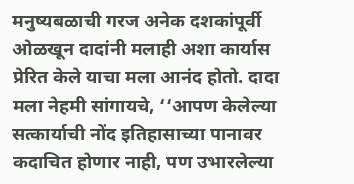मनुष्यबळाची गरज अनेक दशकांपूर्वी ओळखून दादांनी मलाही अशा कार्यास प्रेरित केले याचा मला आनंद होतो. दादा मला नेहमी सांगायचे, ‘‘आपण केलेल्या सत्कार्याची नोंद इतिहासाच्या पानावर कदाचित होणार नाही, पण उभारलेल्या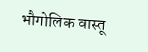भौगोलिक वास्तू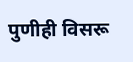पुणीही विसरू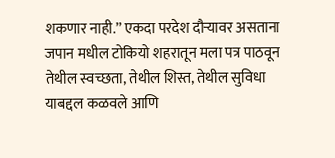शकणार नाही.’’ एकदा परदेश दौऱ्यावर असताना जपान मधील टोकियो शहरातून मला पत्र पाठवून तेथील स्वच्छता, तेथील शिस्त, तेथील सुविधा याबद्दल कळवले आणि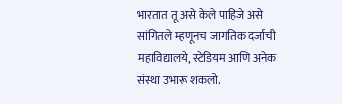भारतात तू असे केले पाहिजे असे सांगितले म्हणूनच जागतिक दर्जाची महाविद्यालये, स्टेडियम आणि अनेक संस्था उभारू शकलो.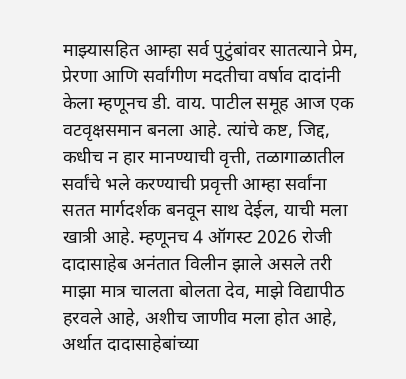माझ्यासहित आम्हा सर्व पुटुंबांवर सातत्याने प्रेम, प्रेरणा आणि सर्वांगीण मदतीचा वर्षाव दादांनी केला म्हणूनच डी. वाय. पाटील समूह आज एक वटवृक्षसमान बनला आहे. त्यांचे कष्ट, जिद्द, कधीच न हार मानण्याची वृत्ती, तळागाळातील सर्वांचे भले करण्याची प्रवृत्ती आम्हा सर्वांना सतत मार्गदर्शक बनवून साथ देईल, याची मला खात्री आहे. म्हणूनच 4 ऑगस्ट 2026 रोजी दादासाहेब अनंतात विलीन झाले असले तरी माझा मात्र चालता बोलता देव, माझे विद्यापीठ हरवले आहे, अशीच जाणीव मला होत आहे, अर्थात दादासाहेबांच्या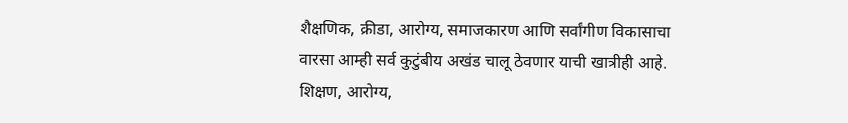शैक्षणिक, क्रीडा, आरोग्य, समाजकारण आणि सर्वांगीण विकासाचा वारसा आम्ही सर्व कुटुंबीय अखंड चालू ठेवणार याची खात्रीही आहे.
शिक्षण, आरोग्य,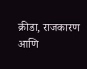क्रीडा, राजकारण आणि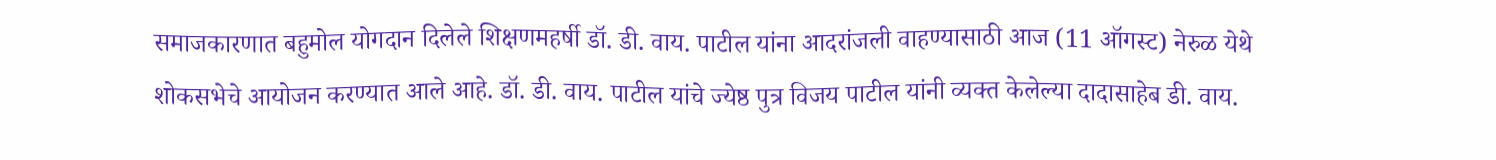समाजकारणात बहुमोल योगदान दिलेले शिक्षणमहर्षी डॉ. डी. वाय. पाटील यांना आदरांजली वाहण्यासाठी आज (11 ऑगस्ट) नेरुळ येथे शोकसभेचे आयोजन करण्यात आले आहे. डॉ. डी. वाय. पाटील यांचे ज्येष्ठ पुत्र विजय पाटील यांनी व्यक्त केलेल्या दादासाहेब डी. वाय.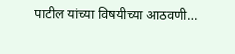पाटील यांच्या विषयीच्या आठवणी…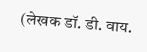(लेखक डॉ. डी. वाय.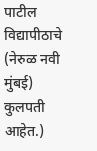पाटील विद्यापीठाचे (नेरुळ नवी मुंबई) कुलपती आहेत.)